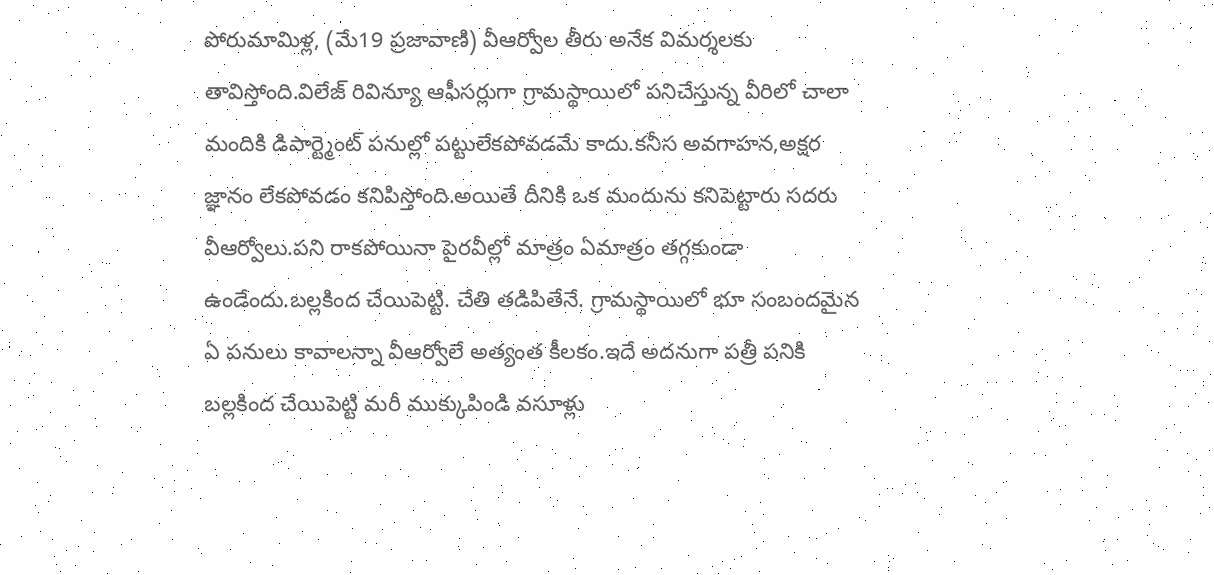పోరుమామిళ్ల, (మే19 ప్రజావాణి) వీఆర్వోల తీరు అనేక విమర్శలకు తావిస్తోంది.విలేజ్ రివిన్యూ ఆఫీసర్లుగా గ్రామస్థాయిలో పనిచేస్తున్న వీరిలో చాలా మందికి డిపార్ట్మెంట్ పనుల్లో పట్టులేకపోవడమే కాదు.కనీస అవగాహన,అక్షర జ్ఞానం లేకపోవడం కనిపిస్తోంది.అయితే దీనికి ఒక మందును కనిపెట్టారు సదరు వీఆర్వోలు.పని రాకపోయినా పైరవీల్లో మాత్రం ఏమాత్రం తగ్గకుండా ఉండేందు.బల్లకింద చేయిపెట్టి. చేతి తడిపితేనే. గ్రామస్థాయిలో భూ సంబందమైన ఏ పనులు కావాలన్నా వీఆర్వోలే అత్యంత కీలకం.ఇదే అదనుగా పత్రీ పనికి బల్లకింద చేయిపెట్టి మరీ ముక్కుపిండి వసూళ్లు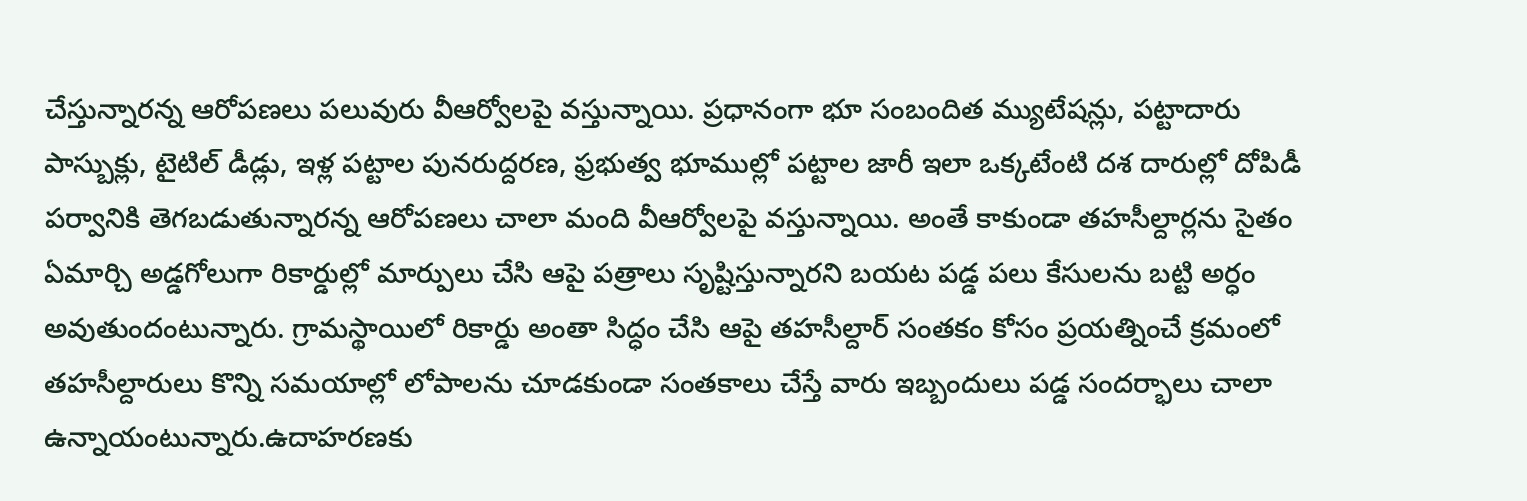చేస్తున్నారన్న ఆరోపణలు పలువురు వీఆర్వోలపై వస్తున్నాయి. ప్రధానంగా భూ సంబందిత మ్యుటేషన్లు, పట్టాదారు పాస్బుక్లు, టైటిల్ డీడ్లు, ఇళ్ల పట్టాల పునరుద్దరణ, ఫ్రభుత్వ భూముల్లో పట్టాల జారీ ఇలా ఒక్కటేంటి దశ దారుల్లో దోపిడీ పర్వానికి తెగబడుతున్నారన్న ఆరోపణలు చాలా మంది వీఆర్వోలపై వస్తున్నాయి. అంతే కాకుండా తహసీల్దార్లను సైతం ఏమార్చి అడ్డగోలుగా రికార్డుల్లో మార్పులు చేసి ఆపై పత్రాలు సృష్టిస్తున్నారని బయట పడ్డ పలు కేసులను బట్టి అర్ధం అవుతుందంటున్నారు. గ్రామస్థాయిలో రికార్డు అంతా సిద్ధం చేసి ఆపై తహసీల్దార్ సంతకం కోసం ప్రయత్నించే క్రమంలో తహసీల్దారులు కొన్ని సమయాల్లో లోపాలను చూడకుండా సంతకాలు చేస్తే వారు ఇబ్బందులు పడ్డ సందర్భాలు చాలా ఉన్నాయంటున్నారు.ఉదాహరణకు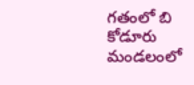గతంలో బి కోడూరు మండలంలో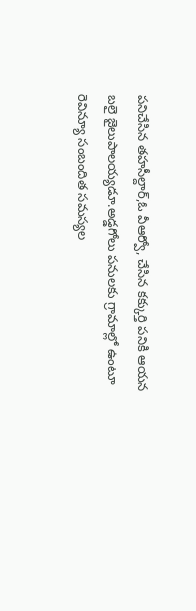పనిచేసిన తహసీల్దార్,ఓ వీఆర్వో, చేసిన కక్కుర్తి పనికి ఆయన బలై జైలుపాలయ్యడూ.అడ్డగోలు పనులకు గ్రామాల్లో ఉంటూ రెవిన్యూ సంబందిత సమస్యల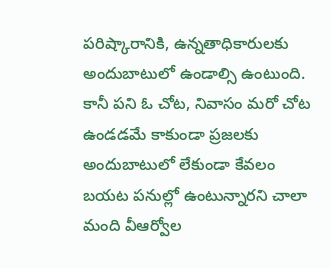పరిష్కారానికి, ఉన్నతాధికారులకు అందుబాటులో ఉండాల్సి ఉంటుంది. కానీ పని ఓ చోట, నివాసం మరో చోట ఉండడమే కాకుండా ప్రజలకు అందుబాటులో లేకుండా కేవలం బయట పనుల్లో ఉంటున్నారని చాలా మంది వీఆర్వోల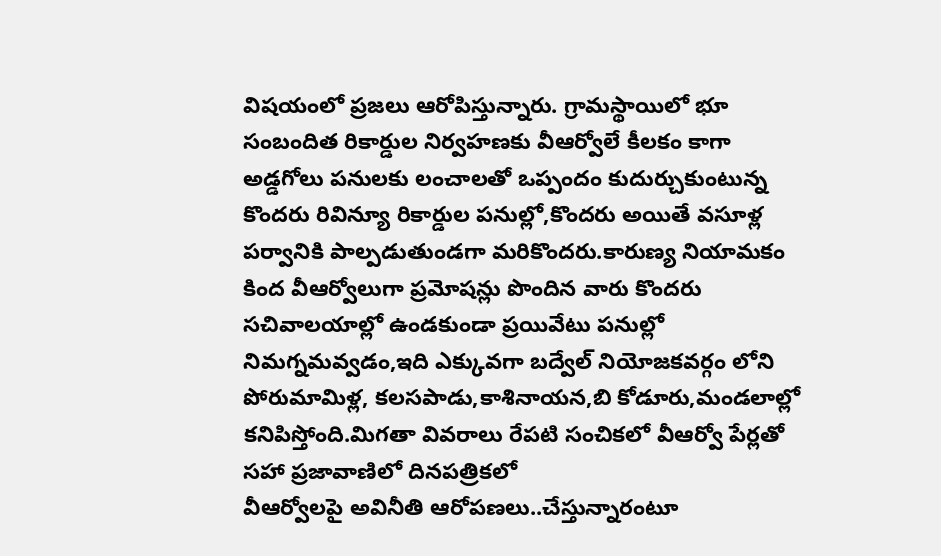విషయంలో ప్రజలు ఆరోపిస్తున్నారు. గ్రామస్థాయిలో భూ సంబందిత రికార్డుల నిర్వహణకు వీఆర్వోలే కీలకం కాగా అడ్డగోలు పనులకు లంచాలతో ఒప్పందం కుదుర్చుకుంటున్న కొందరు రివిన్యూ రికార్డుల పనుల్లో,కొందరు అయితే వసూళ్ల పర్వానికి పాల్పడుతుండగా మరికొందరు.కారుణ్య నియామకం కింద వీఆర్వోలుగా ప్రమోషన్లు పొందిన వారు కొందరు సచివాలయాల్లో ఉండకుండా ప్రయివేటు పనుల్లో నిమగ్నమవ్వడం,ఇది ఎక్కువగా బద్వేల్ నియోజకవర్గం లోని పోరుమామిళ్ల, కలసపాడు,కాశినాయన,బి కోడూరు,మండలాల్లో కనిపిస్తోంది.మిగతా వివరాలు రేపటి సంచికలో వీఆర్వో పేర్లతో సహా ప్రజావాణిలో దినపత్రికలో
వీఆర్వోలపై అవినీతి ఆరోపణలు..చేస్తున్నారంటూ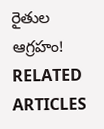రైతుల ఆగ్రహం!
RELATED ARTICLES